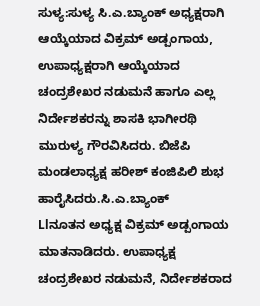ಸುಳ್ಯ:ಸುಳ್ಯ ಸಿ.ಎ.ಬ್ಯಾಂಕ್ ಅಧ್ಯಕ್ಷರಾಗಿ ಆಯ್ಕೆಯಾದ ವಿಕ್ರಮ್ ಅಡ್ಪಂಗಾಯ, ಉಪಾಧ್ಯಕ್ಷರಾಗಿ ಆಯ್ಕೆಯಾದ ಚಂದ್ರಶೇಖರ ನಡುಮನೆ ಹಾಗೂ ಎಲ್ಲ ನಿರ್ದೇಶಕರನ್ನು ಶಾಸಕಿ ಭಾಗೀರಥಿ ಮುರುಳ್ಯ ಗೌರವಿಸಿದರು. ಬಿಜೆಪಿ ಮಂಡಲಾಧ್ಯಕ್ಷ ಹರೀಶ್ ಕಂಜಿಪಿಲಿ ಶುಭ ಹಾರೈಸಿದರು.ಸಿ.ಎ.ಬ್ಯಾಂಕ್
Llನೂತನ ಅಧ್ಯಕ್ಷ ವಿಕ್ರಮ್ ಅಡ್ಪಂಗಾಯ ಮಾತನಾಡಿದರು. ಉಪಾಧ್ಯಕ್ಷ ಚಂದ್ರಶೇಖರ ನಡುಮನೆ, ನಿರ್ದೇಶಕರಾದ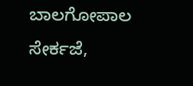ಬಾಲಗೋಪಾಲ ಸೇರ್ಕಜೆ,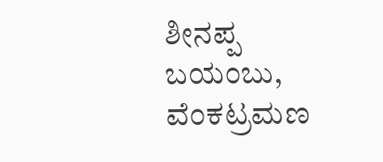ಶೀನಪ್ಪ ಬಯಂಬು, ವೆಂಕಟ್ರಮಣ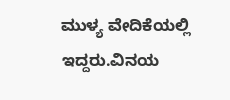ಮುಳ್ಯ ವೇದಿಕೆಯಲ್ಲಿ ಇದ್ದರು.ವಿನಯ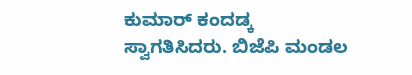ಕುಮಾರ್ ಕಂದಡ್ಕ ಸ್ವಾಗತಿಸಿದರು. ಬಿಜೆಪಿ ಮಂಡಲ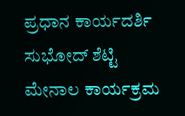ಪ್ರಧಾನ ಕಾರ್ಯದರ್ಶಿ ಸುಭೋದ್ ಶೆಟ್ಟಿ ಮೇನಾಲ ಕಾರ್ಯಕ್ರಮ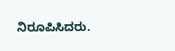ನಿರೂಪಿಸಿದರು.